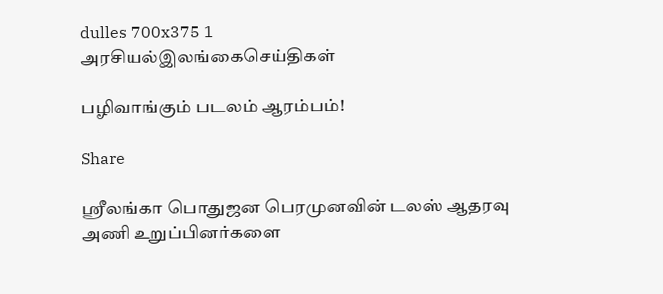dulles 700x375 1
அரசியல்இலங்கைசெய்திகள்

பழிவாங்கும் படலம் ஆரம்பம்!

Share

ஶ்ரீலங்கா பொதுஜன பெரமுனவின் டலஸ் ஆதரவு அணி உறுப்பினர்களை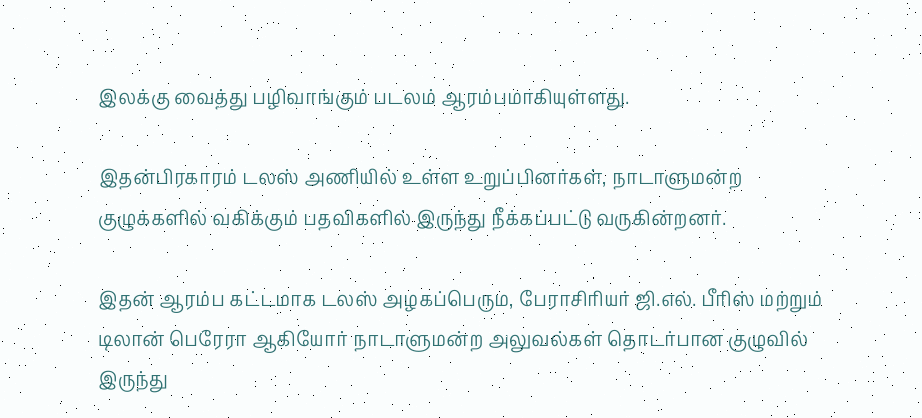இலக்கு வைத்து பழிவாங்கும் படலம் ஆரம்பமாகியுள்ளது.

இதன்பிரகாரம் டலஸ் அணியில் உள்ள உறுப்பினர்கள், நாடாளுமன்ற குழுக்களில் வகிக்கும் பதவிகளில் இருந்து நீக்கப்பட்டு வருகின்றனர்.

இதன் ஆரம்ப கட்டமாக டலஸ் அழகப்பெரும, பேராசிரியர் ஜி.எல். பீரிஸ் மற்றும் டிலான் பெரேரா ஆகியோர் நாடாளுமன்ற அலுவல்கள் தொடர்பான குழுவில் இருந்து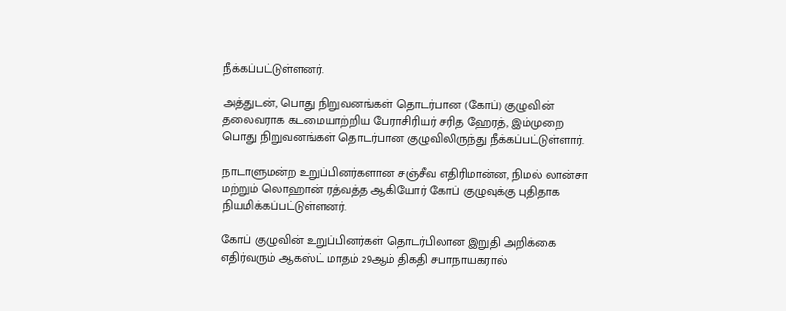நீக்கப்பட்டுள்ளனர்.

அத்துடன், பொது நிறுவனங்கள் தொடர்பான (கோப்) குழுவின் தலைவராக கடமையாற்றிய பேராசிரியர் சரித ஹேரத், இம்முறை பொது நிறுவனங்கள் தொடர்பான குழுவிலிருந்து நீக்கப்பட்டுள்ளார்.

நாடாளுமன்ற உறுப்பினர்களான சஞ்சீவ எதிரிமான்ன, நிமல் லான்சா மற்றும் லொஹான் ரத்வத்த ஆகியோர் கோப் குழுவுக்கு புதிதாக நியமிக்கப்பட்டுள்ளனர்.

கோப் குழுவின் உறுப்பினர்கள் தொடர்பிலான இறுதி அறிக்கை எதிர்வரும் ஆகஸ்ட் மாதம் 29ஆம் திகதி சபாநாயகரால்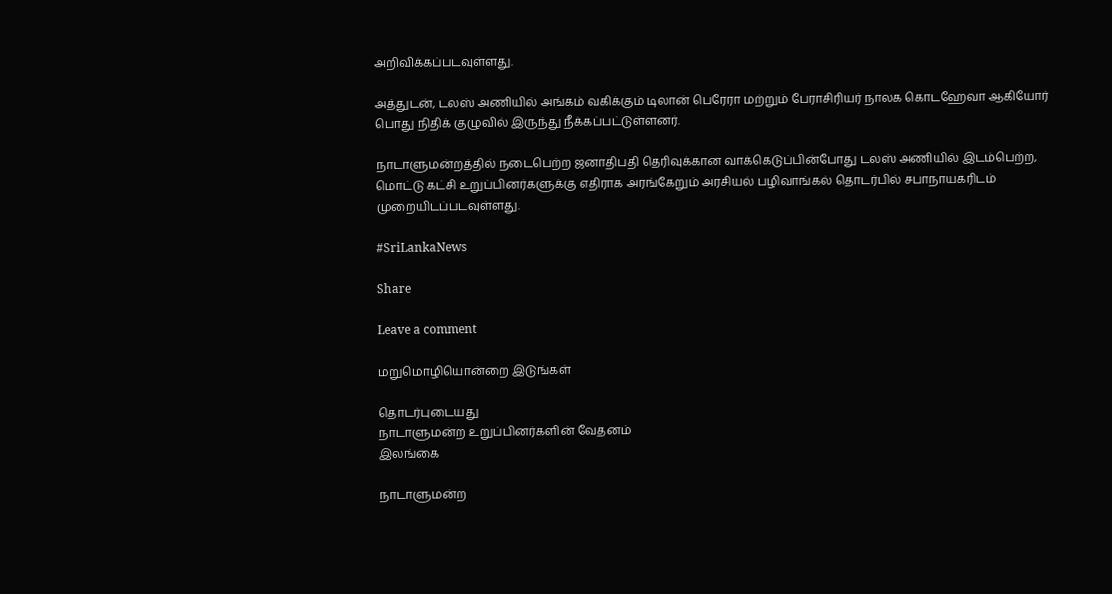அறிவிக்கப்படவுள்ளது.

அத்துடன், டலஸ் அணியில் அங்கம் வகிக்கும் டிலான் பெரேரா மற்றும் பேராசிரியர் நாலக கொடஹேவா ஆகியோர் பொது நிதிக் குழுவில் இருந்து நீக்கப்பட்டுள்ளனர்.

நாடாளுமன்றத்தில் நடைபெற்ற ஜனாதிபதி தெரிவுக்கான வாக்கெடுப்பின்போது டலஸ் அணியில் இடம்பெற்ற, மொட்டு கட்சி உறுப்பினர்களுக்கு எதிராக அரங்கேறும் அரசியல் பழிவாங்கல் தொடர்பில் சபாநாயகரிடம் முறையிடப்படவுள்ளது.

#SriLankaNews

Share

Leave a comment

மறுமொழியொன்றை இடுங்கள்

தொடர்புடையது
நாடாளுமன்ற உறுப்பினர்களின் வேதனம்
இலங்கை

நாடாளுமன்ற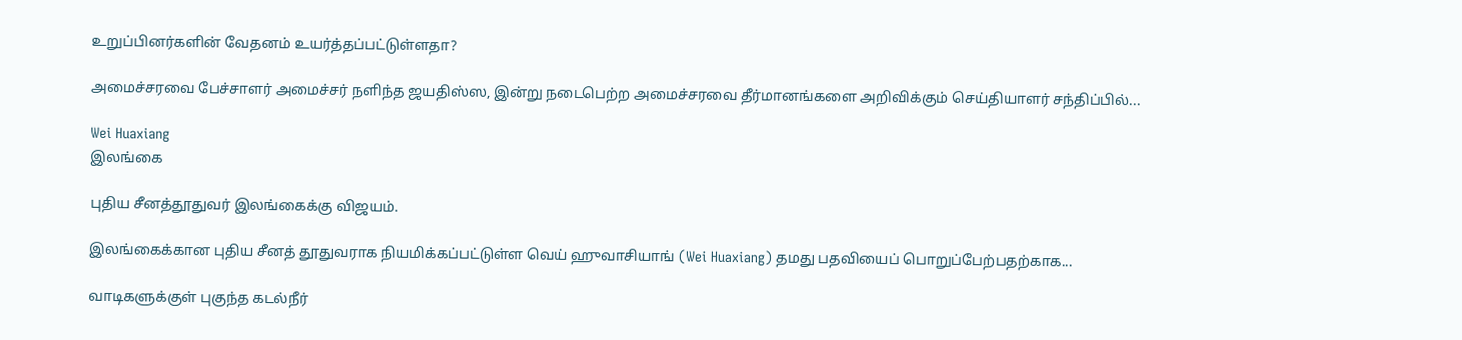உறுப்பினர்களின் வேதனம் உயர்த்தப்பட்டுள்ளதா?

அமைச்சரவை பேச்சாளர் அமைச்சர் நளிந்த ஜயதிஸ்ஸ, இன்று நடைபெற்ற அமைச்சரவை தீர்மானங்களை அறிவிக்கும் செய்தியாளர் சந்திப்பில்...

Wei Huaxiang
இலங்கை

புதிய சீனத்தூதுவர் இலங்கைக்கு விஜயம்.

இலங்கைக்கான புதிய சீனத் தூதுவராக நியமிக்கப்பட்டுள்ள வெய் ஹுவாசியாங் (Wei Huaxiang) தமது பதவியைப் பொறுப்பேற்பதற்காக...

வாடிகளுக்குள் புகுந்த கடல்நீர்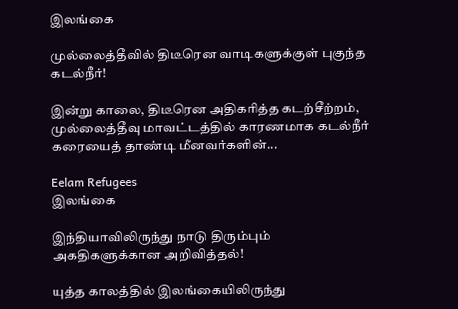இலங்கை

முல்லைத்தீவில் திடீரென வாடிகளுக்குள் புகுந்த கடல்நீர்!

இன்று காலை, திடீரென அதிகரித்த கடற்சீற்றம், முல்லைத்தீவு மாவட்டத்தில் காரணமாக கடல்நீர் கரையைத் தாண்டி மீனவர்களின்...

Eelam Refugees
இலங்கை

இந்தியாவிலிருந்து நாடு திரும்பும் அகதிகளுக்கான அறிவித்தல்!

யுத்த காலத்தில் இலங்கையிலிருந்து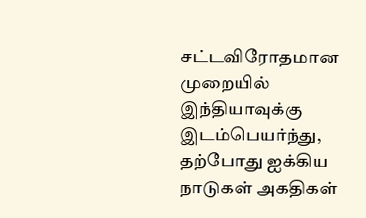சட்டவிரோதமான முறையில் இந்தியாவுக்கு இடம்பெயர்ந்து, தற்போது ஐக்கிய நாடுகள் அகதிகள்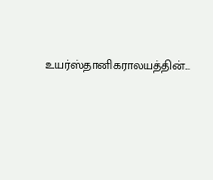உயர்ஸ்தானிகராலயத்தின்...